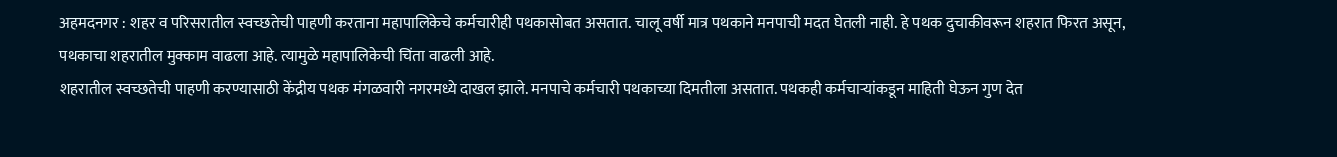अहमदनगर : शहर व परिसरातील स्वच्छतेची पाहणी करताना महापालिकेचे कर्मचारीही पथकासोबत असतात. चालू वर्षी मात्र पथकाने मनपाची मदत घेतली नाही. हे पथक दुचाकीवरून शहरात फिरत असून, पथकाचा शहरातील मुक्काम वाढला आहे. त्यामुळे महापालिकेची चिंता वाढली आहे.
शहरातील स्वच्छतेची पाहणी करण्यासाठी केंद्रीय पथक मंगळवारी नगरमध्ये दाखल झाले. मनपाचे कर्मचारी पथकाच्या दिमतीला असतात. पथकही कर्मचाऱ्यांकडून माहिती घेऊन गुण देत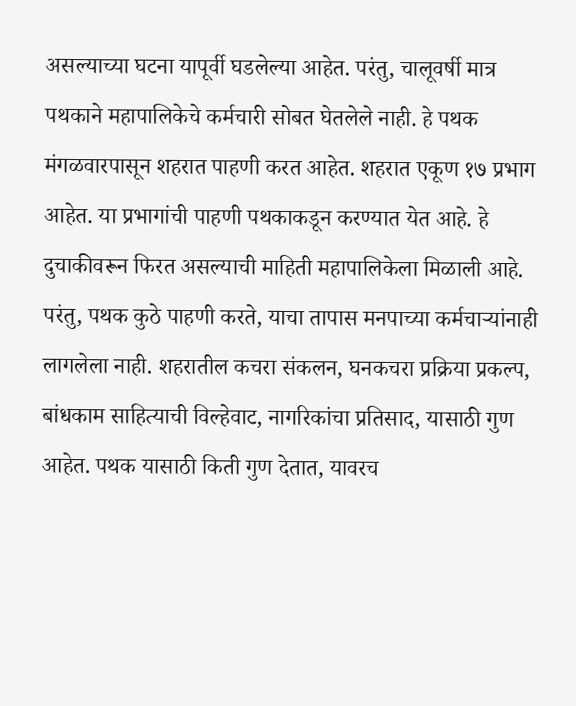असल्याच्या घटना यापूर्वी घडलेल्या आहेत. परंतु, चालूवर्षी मात्र पथकाने महापालिकेचे कर्मचारी सोबत घेतलेले नाही. हे पथक मंगळवारपासून शहरात पाहणी करत आहेत. शहरात एकूण १७ प्रभाग आहेत. या प्रभागांची पाहणी पथकाकडून करण्यात येत आहे. हे दुचाकीवरून फिरत असल्याची माहिती महापालिकेला मिळाली आहे. परंतु, पथक कुठे पाहणी करते, याचा तापास मनपाच्या कर्मचाऱ्यांनाही लागलेला नाही. शहरातील कचरा संकलन, घनकचरा प्रक्रिया प्रकल्प, बांधकाम साहित्याची विल्हेवाट, नागरिकांचा प्रतिसाद, यासाठी गुण आहेत. पथक यासाठी किती गुण देतात, यावरच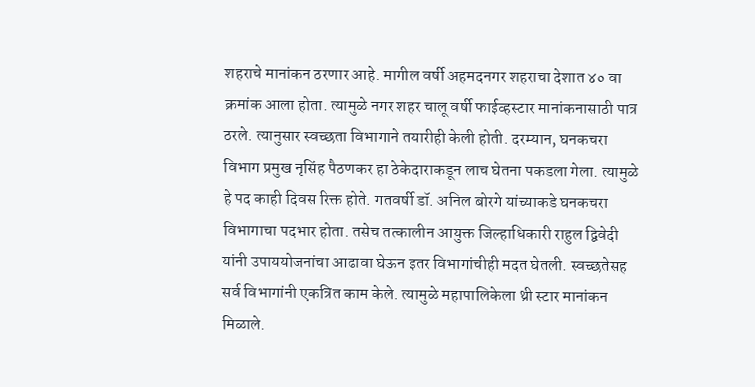शहराचे मानांकन ठरणार आहे. मागील वर्षी अहमदनगर शहराचा देशात ४० वा क्रमांक आला होता. त्यामुळे नगर शहर चालू वर्षी फाईव्हस्टार मानांकनासाठी पात्र ठरले. त्यानुसार स्वच्छता विभागाने तयारीही केली होती. दरम्यान, घनकचरा विभाग प्रमुख नृसिंह पैठणकर हा ठेकेदाराकडून लाच घेतना पकडला गेला. त्यामुळे हे पद काही दिवस रिक्त होते. गतवर्षी डॉ. अनिल बोरगे यांच्याकडे घनकचरा विभागाचा पदभार होता. तसेच तत्कालीन आयुक्त जिल्हाधिकारी राहुल द्विवेदी यांनी उपाययोजनांचा आढावा घेऊन इतर विभागांचीही मदत घेतली. स्वच्छतेसह सर्व विभागांनी एकत्रित काम केले. त्यामुळे महापालिकेला थ्री स्टार मानांकन मिळाले.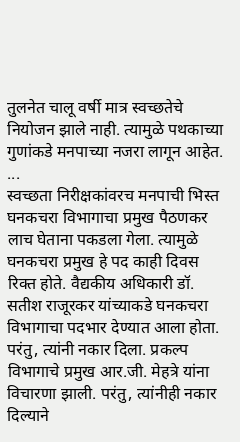तुलनेत चालू वर्षी मात्र स्वच्छतेचे नियोजन झाले नाही. त्यामुळे पथकाच्या गुणांकडे मनपाच्या नजरा लागून आहेत.
...
स्वच्छता निरीक्षकांवरच मनपाची भिस्त
घनकचरा विभागाचा प्रमुख पैठणकर लाच घेताना पकडला गेला. त्यामुळे घनकचरा प्रमुख हे पद काही दिवस रिक्त होते. वैद्यकीय अधिकारी डॉ. सतीश राजूरकर यांच्याकडे घनकचरा विभागाचा पदभार देण्यात आला होता. परंतु, त्यांनी नकार दिला. प्रकल्प विभागाचे प्रमुख आर.जी. मेहत्रे यांना विचारणा झाली. परंतु, त्यांनीही नकार दिल्याने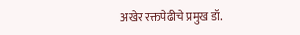अखेर रक्तपेढीचे प्रमुख डॉ.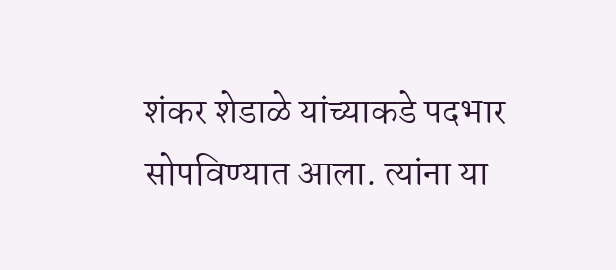शंकर शेडाळे यांच्याकडे पदभार सोपविण्यात आला. त्यांना या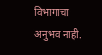विभागाचा अनुभव नाही.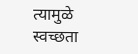त्यामुळे स्वच्छता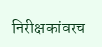निरीक्षकांवरच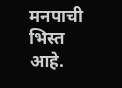मनपाची भिस्त आहे.